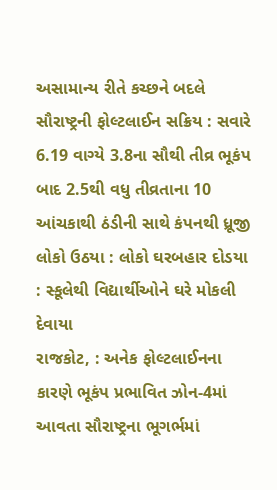અસામાન્ય રીતે કચ્છને બદલે સૌરાષ્ટ્રની ફોલ્ટલાઈન સક્રિય : સવારે 6.19 વાગ્યે 3.8ના સૌથી તીવ્ર ભૂકંપ બાદ 2.5થી વધુ તીવ્રતાના 10 આંચકાથી ઠંડીની સાથે કંપનથી ધ્રૂજી લોકો ઉઠયા : લોકો ઘરબહાર દોડયા : સ્કૂલેથી વિદ્યાર્થીઓને ઘરે મોકલી દેવાયા
રાજકોટ, : અનેક ફોલ્ટલાઈનના કારણે ભૂકંપ પ્રભાવિત ઝોન-4માં આવતા સૌરાષ્ટ્રના ભૂગર્ભમાં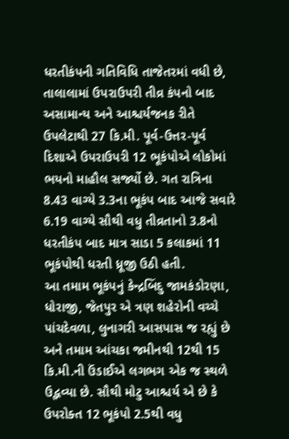ધરતીકંપની ગતિવિધિ તાજેતરમાં વધી છે, તાલાલામાં ઉપરાઉપરી તીવ્ર કંપનો બાદ અસામાન્ય અને આશ્ચર્યજનક રીતે ઉપલેટાથી 27 કિ.મી. પૂર્વ-ઉત્તર-પૂર્વ દિશાએ ઉપરાઉપરી 12 ભૂકંપોએ લોકોમાં ભયનો માહૌલ સર્જ્યો છે. ગત રાત્રિના 8.43 વાગ્યે 3.3ના ભૂકંપ બાદ આજે સવારે 6.19 વાગ્યે સૌથી વધુ તીવ્રતાનો 3.8નો ધરતીકંપ બાદ માત્ર સાડા 5 કલાકમાં 11 ભૂકંપોથી ધરતી ધ્રૂજી ઉઠી હતી.
આ તમામ ભૂકંપનું કેન્દ્રબિંદુ જામકંડોરણા, ધોરાજી, જેતપુર એ ત્રણ શહેરોની વચ્ચે પાંચદેવળા, લુનાગરી આસપાસ જ રહ્યું છે અને તમામ આંચકા જમીનથી 12થી 15 કિ.મી.ની ઉંડાઈએ લગભગ એક જ સ્થળે ઉદ્ભવ્યા છે. સૌથી મોટુ આશ્ચર્ય એ છે કે ઉપરોક્ત 12 ભૂકંપો 2.5થી વધુ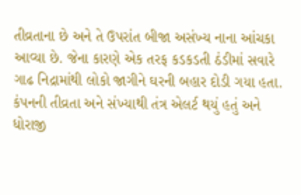તીવ્રતાના છે અને તે ઉપરાંત બીજા અસંખ્ય નાના આંચકા આવ્યા છે. જેના કારણે એક તરફ કડકડતી ઠંડીમાં સવારે ગાઢ નિદ્રામાંથી લોકો જાગીને ઘરની બહાર દોડી ગયા હતા.
કંપનની તીવ્રતા અને સંખ્યાથી તંત્ર એલર્ટ થયું હતું અને ધોરાજી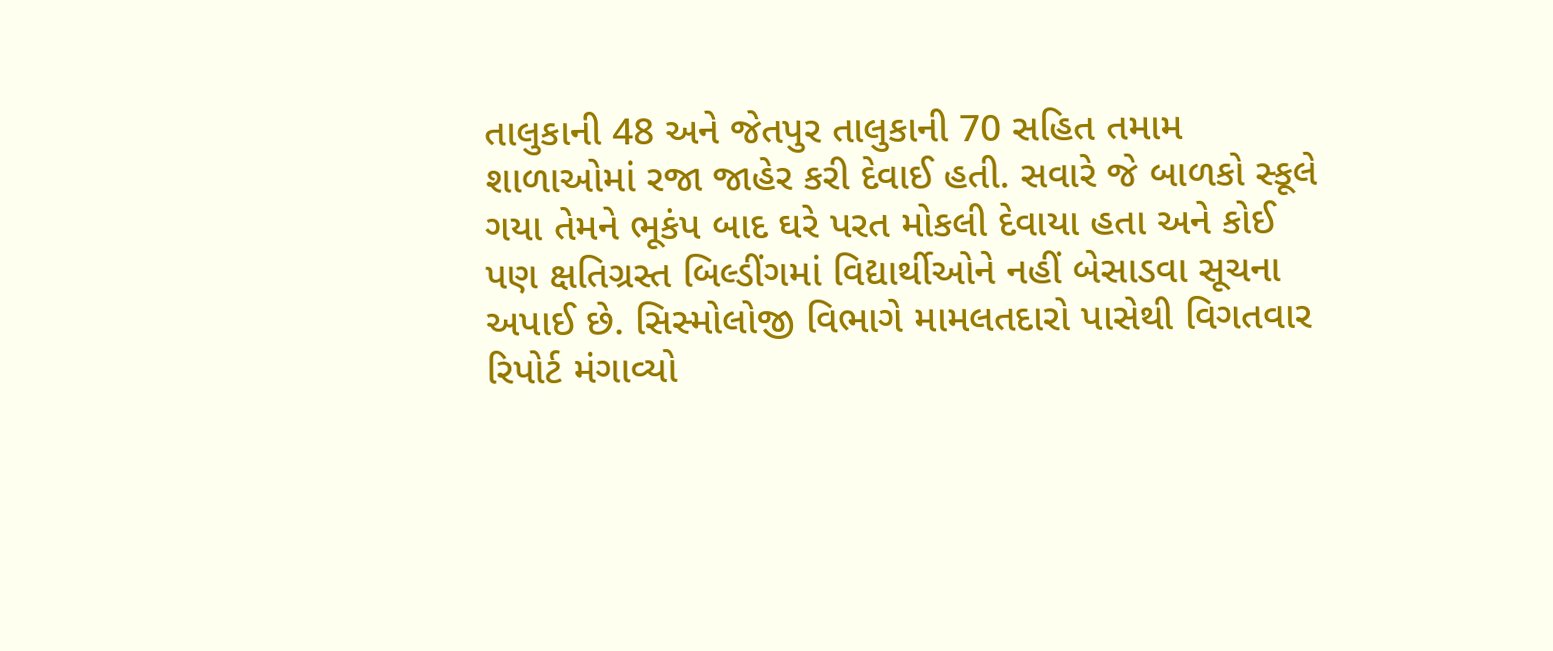તાલુકાની 48 અને જેતપુર તાલુકાની 70 સહિત તમામ શાળાઓમાં રજા જાહેર કરી દેવાઈ હતી. સવારે જે બાળકો સ્કૂલે ગયા તેમને ભૂકંપ બાદ ઘરે પરત મોકલી દેવાયા હતા અને કોઈ પણ ક્ષતિગ્રસ્ત બિલ્ડીંગમાં વિદ્યાર્થીઓને નહીં બેસાડવા સૂચના અપાઈ છે. સિસ્મોલોજી વિભાગે મામલતદારો પાસેથી વિગતવાર રિપોર્ટ મંગાવ્યો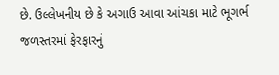છે. ઉલ્લેખનીય છે કે અગાઉ આવા આંચકા માટે ભૂગર્ભ જળસ્તરમાં ફેરફારનું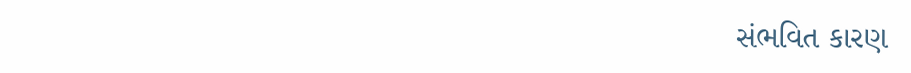સંભવિત કારણ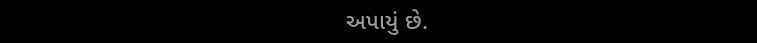અપાયું છે.